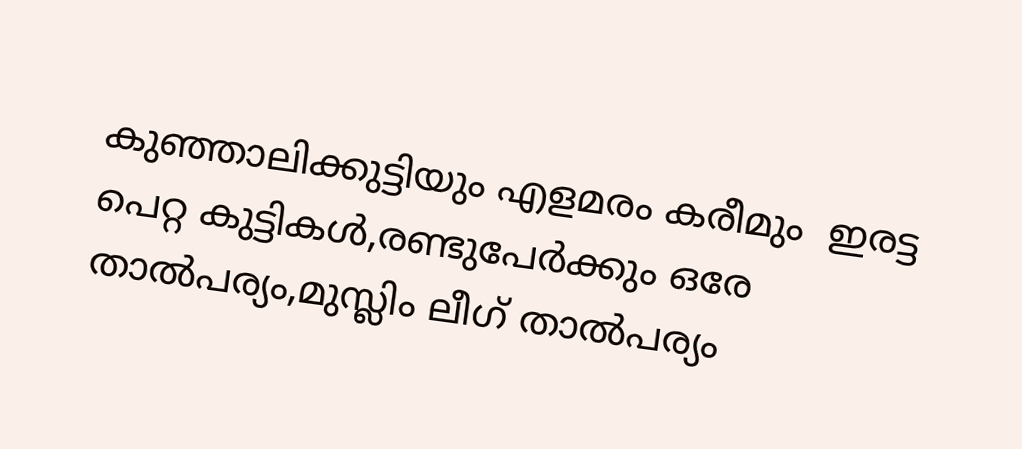കുഞ്ഞാലിക്കുട്ടിയും എളമരം കരീമും  ഇരട്ട പെറ്റ കുട്ടികൾ,രണ്ടുപേർക്കും ഒരേ താൽപര്യം,മുസ്ലിം ലീഗ് താൽപര്യം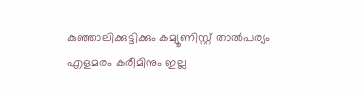കുഞ്ഞാലിക്കുട്ടിക്കും കമ്യൂണിസ്റ്റ് താൽപര്യം എളമരം കരീമിനും ഇല്ല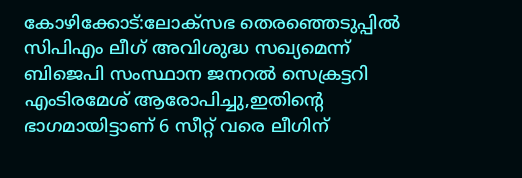കോഴിക്കോട്:ലോക്സഭ തെരഞ്ഞെടുപ്പിൽ സിപിഎം ലീഗ് അവിശുദ്ധ സഖ്യമെന്ന് ബിജെപി സംസ്ഥാന ജനറല്‍ സെക്രട്ടറി എംടിരമേശ് ആരോപിച്ചു,ഇതിന്‍റെ ഭാഗമായിട്ടാണ് 6 സീറ്റ് വരെ ലീഗിന്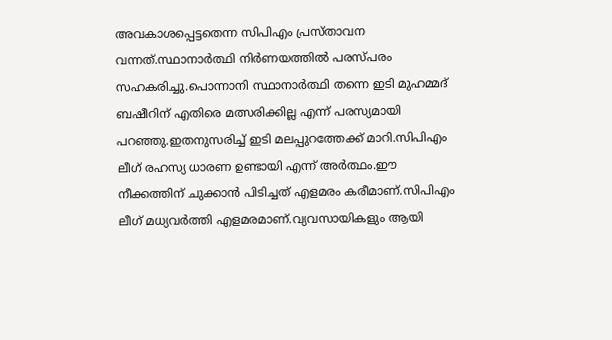അവകാശപ്പെട്ടതെന്ന സിപിഎം പ്രസ്താവന വന്നത്.സ്ഥാനാർത്ഥി നിർണയത്തിൽ പരസ്പരം സഹകരിച്ചു.പൊന്നാനി സ്ഥാനാർത്ഥി തന്നെ ഇടി മുഹമ്മദ് ബഷീറിന് എതിരെ മത്സരിക്കില്ല എന്ന് പരസ്യമായി പറഞ്ഞു.ഇതനുസരിച്ച് ഇടി മലപ്പുറത്തേക്ക് മാറി.സിപിഎം ലീഗ് രഹസ്യ ധാരണ ഉണ്ടായി എന്ന് അർത്ഥം.ഈ നീക്കത്തിന് ചുക്കാൻ പിടിച്ചത് എളമരം കരീമാണ്.സിപിഎം ലീഗ് മധ്യവർത്തി എളമരമാണ്.വ്യവസായികളും ആയി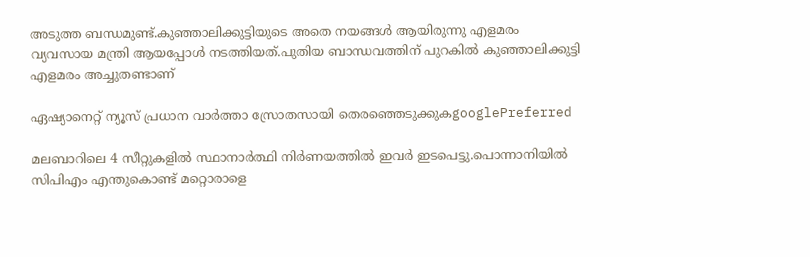അടുത്ത ബന്ധമുണ്ട്.കുഞ്ഞാലിക്കുട്ടിയുടെ അതെ നയങ്ങൾ ആയിരുന്നു എളമരം വ്യവസായ മന്ത്രി ആയപ്പോൾ നടത്തിയത്.പുതിയ ബാന്ധവത്തിന് പുറകിൽ കുഞ്ഞാലിക്കുട്ടി എളമരം അച്ചുതണ്ടാണ്

ഏഷ്യാനെറ്റ് ന്യൂസ് പ്രധാന വാർത്താ സ്രോതസായി തെരഞ്ഞെടുക്കുകgooglePreferred

മലബാറിലെ 4 സീറ്റുകളിൽ സ്ഥാനാർത്ഥി നിർണയത്തിൽ ഇവര്‍ ഇടപെട്ടു.പൊന്നാനിയിൽ സിപിഎം എന്തുകൊണ്ട് മറ്റൊരാളെ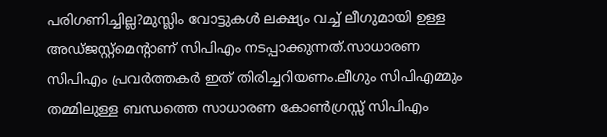പരിഗണിച്ചില്ല?മുസ്ലിം വോട്ടുകൾ ലക്ഷ്യം വച്ച് ലീഗുമായി ഉള്ള അഡ്ജസ്റ്റ്മെന്‍റാണ് സിപിഎം നടപ്പാക്കുന്നത്.സാധാരണ സിപിഎം പ്രവർത്തകര്‍ ഇത് തിരിച്ചറിയണം.ലീഗും സിപിഎമ്മും തമ്മിലുള്ള ബന്ധത്തെ സാധാരണ കോൺഗ്രസ്സ് സിപിഎം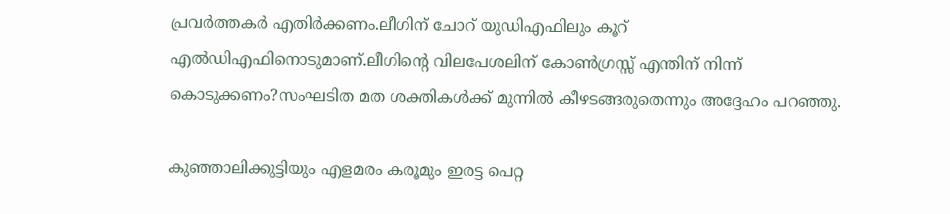പ്രവര്‍ത്തകര്‍ എതിർക്കണം.ലീഗിന് ചോറ് യുഡിഎഫിലും കൂറ് എൽഡിഎഫിനൊടുമാണ്.ലീഗിന്‍റെ വിലപേശലിന് കോൺഗ്രസ്സ് എന്തിന് നിന്ന് കൊടുക്കണം?സംഘടിത മത ശക്തികൾക്ക് മുന്നിൽ കീഴടങ്ങരുതെന്നും അദ്ദേഹം പറഞ്ഞു.

കുഞ്ഞാലിക്കുട്ടിയും എളമരം കരൂമും ഇരട്ട പെറ്റ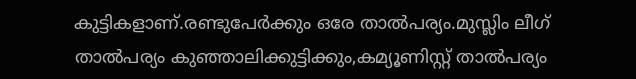കുട്ടികളാണ്.രണ്ടുപേർക്കും ഒരേ താൽപര്യം.മുസ്ലിം ലീഗ് താൽപര്യം കുഞ്ഞാലിക്കുട്ടിക്കും,കമ്യൂണിസ്റ്റ് താൽപര്യം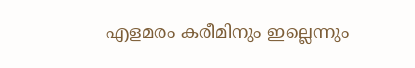എളമരം കരീമിനും ഇല്ലെന്നും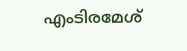എംടിരമേശ്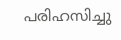പരിഹസിച്ചു